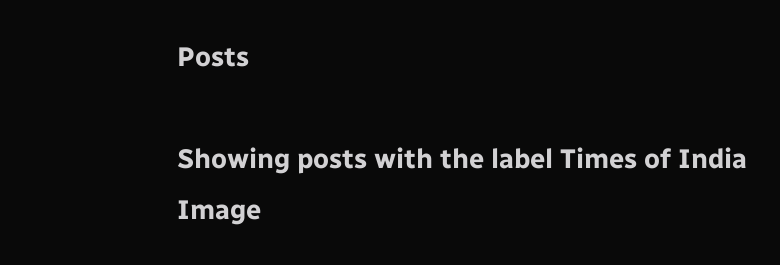Posts

Showing posts with the label Times of India
Image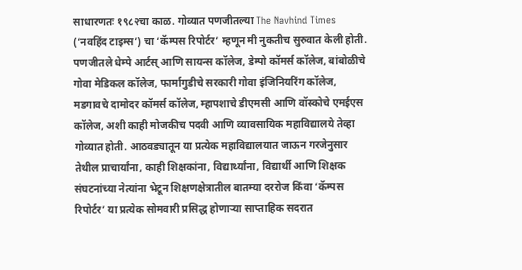साधारणतः १९८२चा काळ. गोव्यात पणजीतल्या The Navhind Times (‘नवहिंद टाइम्स’) चा ‘कॅम्पस रिपोर्टर’ म्हणून मी नुकतीच सुरुवात केली होती. पणजीतले धेम्पे आर्टस् आणि सायन्स कॉलेज, डेम्पो कॉमर्स कॉलेज, बांबोळीचे गोवा मेडिकल कॉलेज, फार्मागुडीचे सरकारी गोवा इंजिनियरिंग कॉलेज, मडगावचे दामोदर कॉमर्स कॉलेज, म्हापशाचे डीएमसी आणि वॉस्कोचे एमईएस कॉलेज, अशी काही मोजकीच पदवी आणि व्यावसायिक महाविद्यालये तेव्हा गोव्यात होती. आठवड्यातून या प्रत्येक महाविद्यालयात जाऊन गरजेनुसार तेथील प्राचार्यांना, काही शिक्षकांना, विद्यार्थ्यांना, विद्यार्थी आणि शिक्षक संघटनांच्या नेत्यांना भेटून शिक्षणक्षेत्रातील बातम्या दररोज किंवा ‘कॅम्पस रिपोर्टर’ या प्रत्येक सोमवारी प्रसिद्ध होणाऱ्या साप्ताहिक सदरात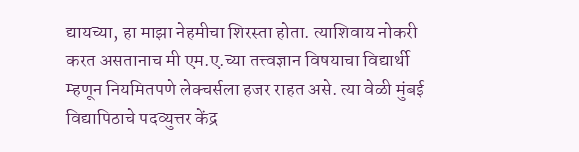द्यायच्या, हा माझा नेहमीचा शिरस्ता होता. त्याशिवाय नोकरी करत असतानाच मी एम.ए.च्या तत्त्वज्ञान विषयाचा विद्यार्थी म्हणून नियमितपणे लेक्चर्सला हजर राहत असे. त्या वेळी मुंबई विद्यापिठाचे पदव्युत्तर केंद्र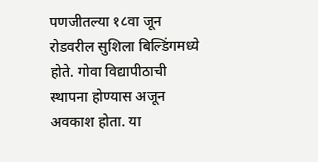पणजीतल्या १८वा जून रोडवरील सुशिला बिल्डिंगमध्ये होते. गोवा विद्यापीठाची स्थापना होण्यास अजून अवकाश होता. या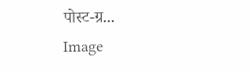पोस्ट-ग्र...
Image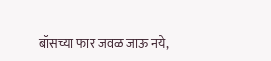बॉसच्या फार जवळ जाऊ नये,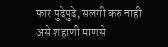फार पुढेपुढे, सलगी करु नाही असे शहाणी माणसे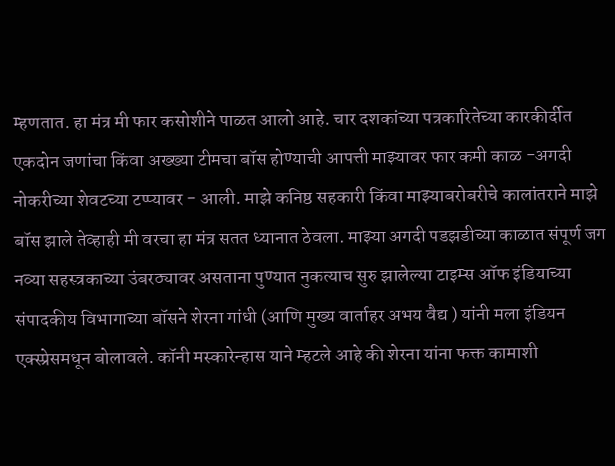म्हणतात. हा मंत्र मी फार कसोशीने पाळत आलो आहे. चार दशकांच्या पत्रकारितेच्या कारकीर्दीत एकदोन जणांचा किंवा अख्ख्या टीमचा बॉस होण्याची आपत्ती माझ्यावर फार कमी काळ -अगदी नोकरीच्या शेवटच्या टप्प्यावर - आली. माझे कनिष्ठ सहकारी किंवा माझ्याबरोबरीचे कालांतराने माझे बॉस झाले तेव्हाही मी वरचा हा मंत्र सतत ध्यानात ठेवला. माझ्या अगदी पडझडीच्या काळात संपूर्ण जग नव्या सहस्त्रकाच्या उंबरठ्यावर असताना पुण्यात नुकत्याच सुरु झालेल्या टाइम्स ऑफ इंडियाच्या संपादकीय विभागाच्या बॉसने शेरना गांधी (आणि मुख्य वार्ताहर अभय वैद्य ) यांनी मला इंडियन एक्स्प्रेसमधून बोलावले. कॉनी मस्कारेन्हास याने म्हटले आहे की शेरना यांना फक्त कामाशी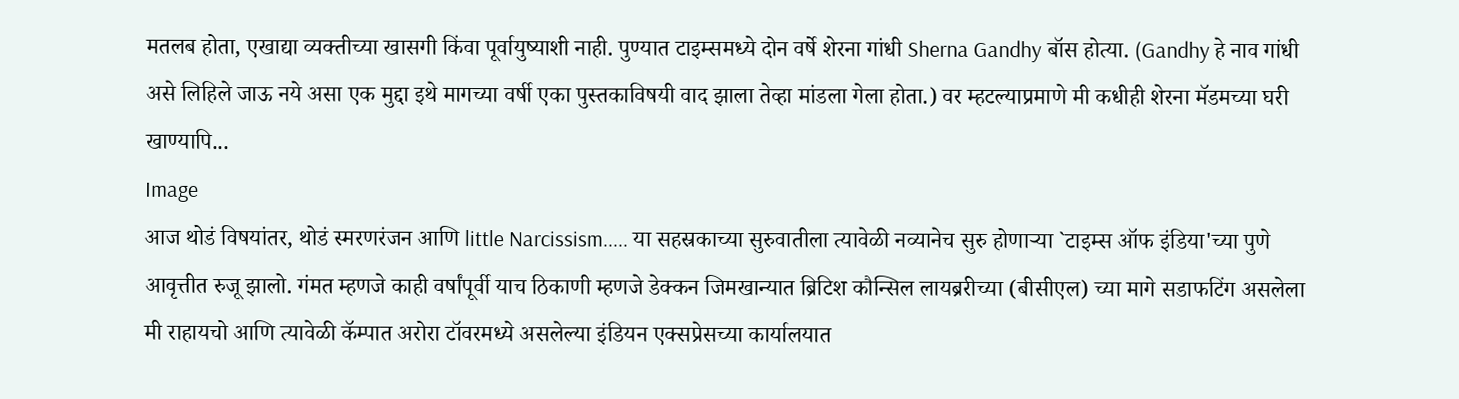मतलब होता, एखाद्या व्यक्तीच्या खासगी किंवा पूर्वायुष्याशी नाही. पुण्यात टाइम्समध्ये दोन वर्षे शेरना गांधी Sherna Gandhy बॉस होत्या. (Gandhy हे नाव गांधी असे लिहिले जाऊ नये असा एक मुद्दा इथे मागच्या वर्षी एका पुस्तकाविषयी वाद झाला तेव्हा मांडला गेला होता.) वर म्हटल्याप्रमाणे मी कधीही शेरना मॅडमच्या घरी खाण्यापि...
Image
आज थोडं विषयांतर, थोडं स्मरणरंजन आणि little Narcissism..... या सहस्रकाच्या सुरुवातीला त्यावेळी नव्यानेच सुरु होणाऱ्या `टाइम्स ऑफ इंडिया'च्या पुणे आवृत्तीत रुजू झालो. गंमत म्हणजे काही वर्षांपूर्वी याच ठिकाणी म्हणजे डेक्कन जिमखान्यात ब्रिटिश कौन्सिल लायब्ररीच्या (बीसीएल) च्या मागे सडाफटिंग असलेला मी राहायचो आणि त्यावेळी कॅम्पात अरोरा टॉवरमध्ये असलेल्या इंडियन एक्सप्रेसच्या कार्यालयात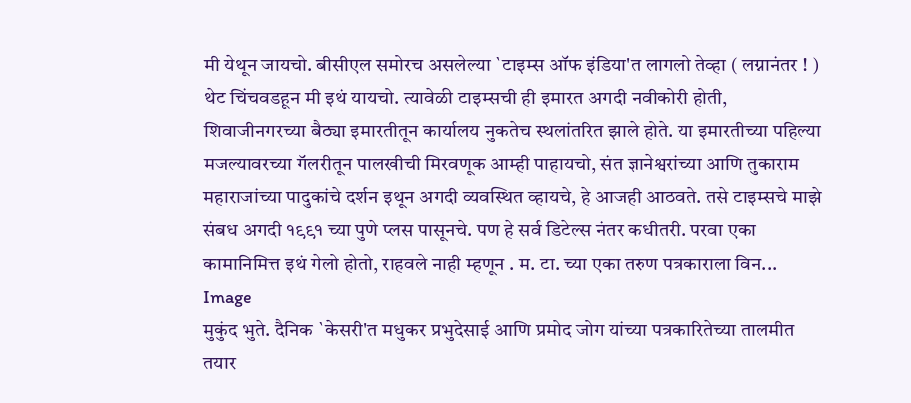मी येथून जायचो. बीसीएल समोरच असलेल्या `टाइम्स ऑफ इंडिया'त लागलो तेव्हा ( लग्नानंतर ! ) थेट चिंचवडहून मी इथं यायचो. त्यावेळी टाइम्सची ही इमारत अगदी नवीकोरी होती, शिवाजीनगरच्या बैठ्या इमारतीतून कार्यालय नुकतेच स्थलांतरित झाले होते. या इमारतीच्या पहिल्या मजल्यावरच्या गॅलरीतून पालखीची मिरवणूक आम्ही पाहायचो, संत ज्ञानेश्वरांच्या आणि तुकाराम महाराजांच्या पादुकांचे दर्शन इथून अगदी व्यवस्थित व्हायचे, हे आजही आठवते. तसे टाइम्सचे माझे संबध अगदी १९९१ च्या पुणे प्लस पासूनचे. पण हे सर्व डिटेल्स नंतर कधीतरी. परवा एका कामानिमित्त इथं गेलो होतो, राहवले नाही म्हणून . म. टा. च्या एका तरुण पत्रकाराला विन...
Image
मुकुंद भुते. दैनिक `केसरी'त मधुकर प्रभुदेसाई आणि प्रमोद जोग यांच्या पत्रकारितेच्या तालमीत तयार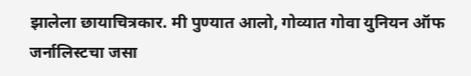झालेला छायाचित्रकार. मी पुण्यात आलो, गोव्यात गोवा युनियन ऑफ जर्नालिस्टचा जसा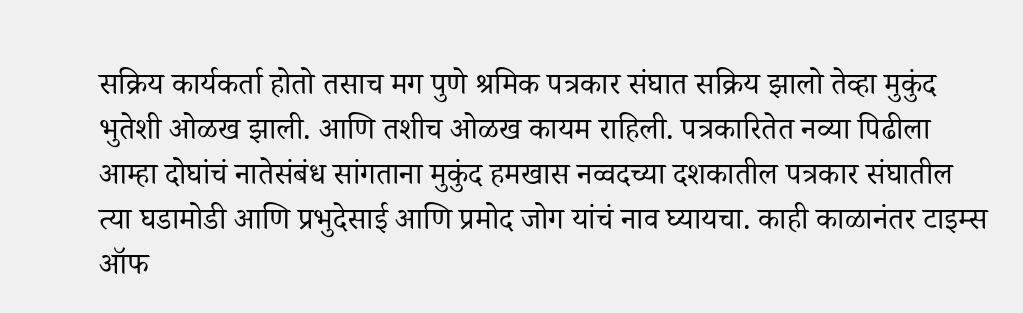सक्रिय कार्यकर्ता होतो तसाच मग पुणे श्रमिक पत्रकार संघात सक्रिय झालो तेव्हा मुकुंद भुतेशी ओळख झाली. आणि तशीच ओळख कायम राहिली. पत्रकारितेत नव्या पिढीला आम्हा दोघांचं नातेसंबंध सांगताना मुकुंद हमखास नव्वदच्या दशकातील पत्रकार संघातील त्या घडामोडी आणि प्रभुदेसाई आणि प्रमोद जोग यांचं नाव घ्यायचा. काही काळानंतर टाइम्स ऑफ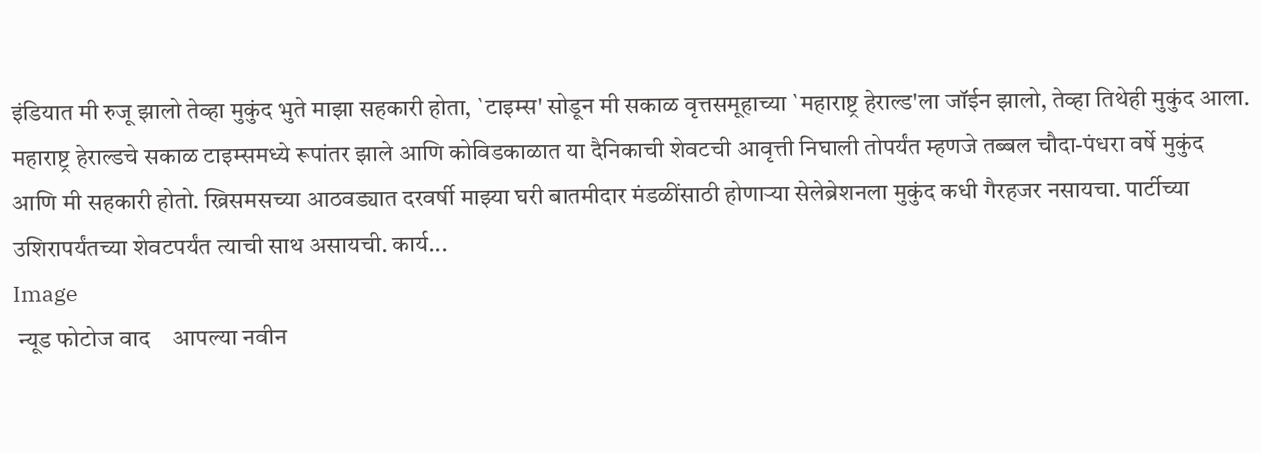इंडियात मी रुजू झालो तेव्हा मुकुंद भुते माझा सहकारी होता, `टाइम्स' सोडून मी सकाळ वृत्तसमूहाच्या `महाराष्ट्र हेराल्ड'ला जॉईन झालो, तेव्हा तिथेही मुकुंद आला. महाराष्ट्र हेराल्डचे सकाळ टाइम्समध्ये रूपांतर झाले आणि कोविडकाळात या दैनिकाची शेवटची आवृत्ती निघाली तोपर्यंत म्हणजे तब्बल चौदा-पंधरा वर्षे मुकुंद आणि मी सहकारी होतो. ख्रिसमसच्या आठवड्यात दरवर्षी माझ्या घरी बातमीदार मंडळींसाठी होणाऱ्या सेलेब्रेशनला मुकुंद कधी गैरहजर नसायचा. पार्टीच्या उशिरापर्यंतच्या शेवटपर्यंत त्याची साथ असायची. कार्य...
Image
 न्यूड फोटोज वाद    आपल्या नवीन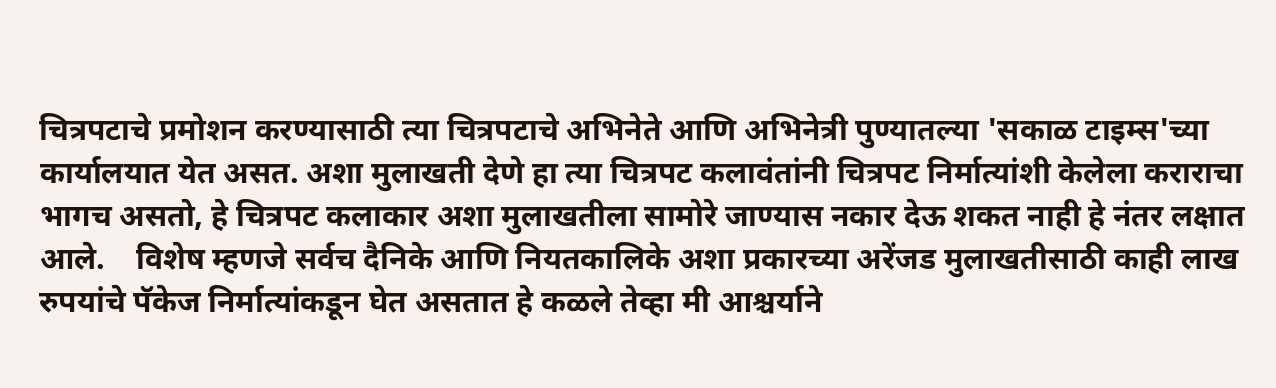चित्रपटाचे प्रमोशन करण्यासाठी त्या चित्रपटाचे अभिनेते आणि अभिनेत्री पुण्यातल्या 'सकाळ टाइम्स'च्या कार्यालयात येत असत. अशा मुलाखती देणे हा त्या चित्रपट कलावंतांनी चित्रपट निर्मात्यांशी केलेला कराराचा भागच असतो, हे चित्रपट कलाकार अशा मुलाखतीला सामोरे जाण्यास नकार देऊ शकत नाही हे नंतर लक्षात आले.    विशेष म्हणजे सर्वच दैनिके आणि नियतकालिके अशा प्रकारच्या अरेंजड मुलाखतीसाठी काही लाख रुपयांचे पॅकेज निर्मात्यांकडून घेत असतात हे कळले तेव्हा मी आश्चर्याने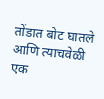तोंडात बोट घातले आणि त्याचवेळी एक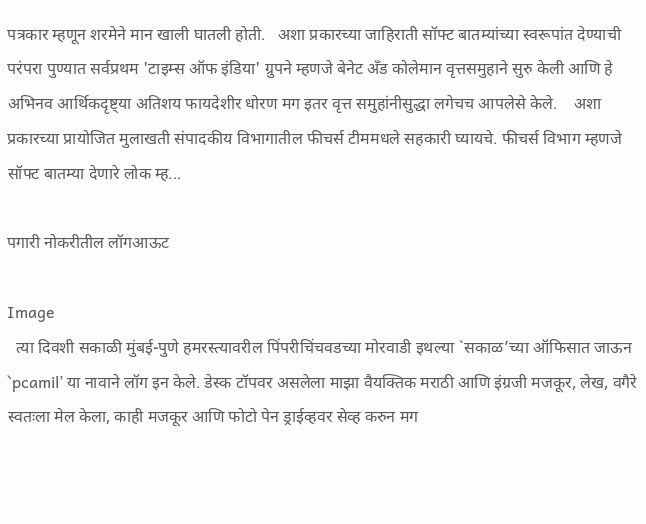पत्रकार म्हणून शरमेने मान खाली घातली होती.   अशा प्रकारच्या जाहिराती सॉफ्ट बातम्यांच्या स्वरूपांत देण्याची परंपरा पुण्यात सर्वप्रथम 'टाइम्स ऑफ इंडिया' ग्रुपने म्हणजे बेनेट अँड कोलेमान वृत्तसमुहाने सुरु केली आणि हे अभिनव आर्थिकदृष्ट्या अतिशय फायदेशीर धोरण मग इतर वृत्त समुहांनीसुद्धा लगेचच आपलेसे केले.    अशा प्रकारच्या प्रायोजित मुलाखती संपादकीय विभागातील फीचर्स टीममधले सहकारी घ्यायचे. फीचर्स विभाग म्हणजे सॉफ्ट बातम्या देणारे लोक म्ह...

पगारी नोकरीतील लॉगआऊट

Image
  त्या दिवशी सकाळी मुंबई-पुणे हमरस्त्यावरील पिंपरीचिंचवडच्या मोरवाडी इथल्या `सकाळ’च्या ऑफिसात जाऊन `pcamil’ या नावाने लॉग इन केले. डेस्क टॉपवर असलेला माझा वैयक्तिक मराठी आणि इंग्रजी मजकूर, लेख, वगैरे स्वतःला मेल केला, काही मजकूर आणि फोटो पेन ड्राईव्हवर सेव्ह करुन मग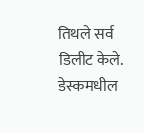तिथले सर्व डिलीट केले. डेस्कमधील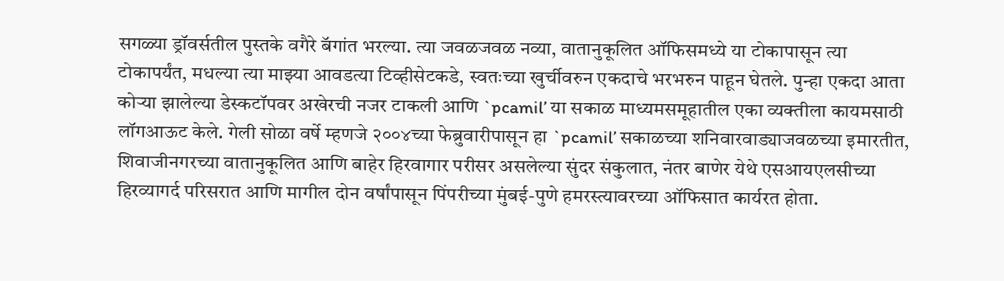सगळ्या ड्रॉवर्सतील पुस्तके वगैरे बॅगांत भरल्या. त्या जवळजवळ नव्या, वातानुकूलित ऑफिसमध्ये या टोकापासून त्या टोकापर्यंत, मधल्या त्या माझ्या आवडत्या टिव्हीसेटकडे, स्वतःच्या खुर्चीवरुन एकदाचे भरभरुन पाहून घेतले. पुन्हा एकदा आता कोऱ्या झालेल्या डेस्कटॉपवर अखेरची नजर टाकली आणि `pcamil’ या सकाळ माध्यमसमूहातील एका व्यक्तीला कायमसाठी लॉगआऊट केले. गेली सोळा वर्षे म्हणजे २००४च्या फेब्रुवारीपासून हा `pcamil’ सकाळच्या शनिवारवाड्याजवळच्या इमारतीत, शिवाजीनगरच्या वातानुकूलित आणि बाहेर हिरवागार परीसर असलेल्या सुंदर संकुलात, नंतर बाणेर येथे एसआयएलसीच्या हिरव्यागर्द परिसरात आणि मागील दोन वर्षांपासून पिंपरीच्या मुंबई-पुणे हमरस्त्यावरच्या ऑफिसात कार्यरत होता.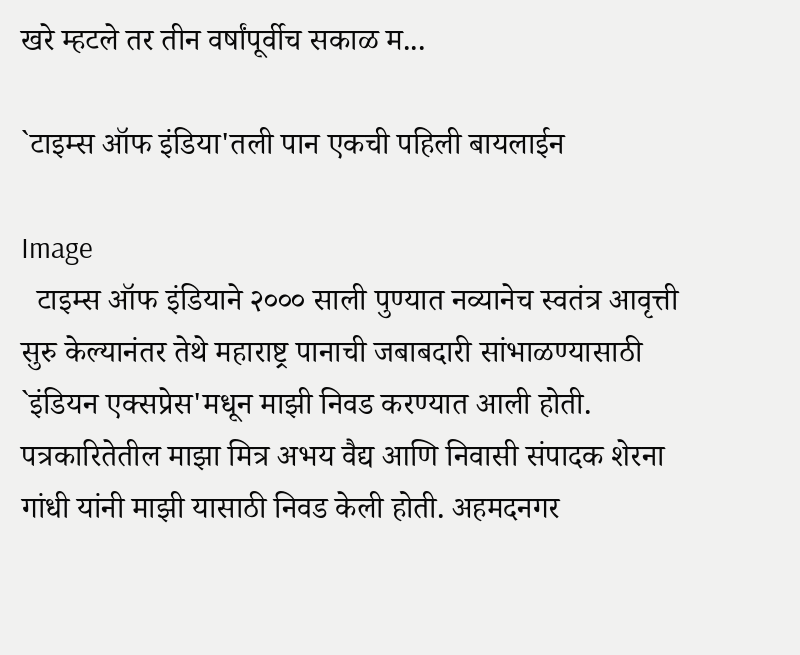खरे म्हटले तर तीन वर्षांपूर्वीच सकाळ म...

`टाइम्स ऑफ इंडिया'तली पान एकची पहिली बायलाईन

Image
  टाइम्स ऑफ इंडियाने २००० साली पुण्यात नव्यानेच स्वतंत्र आवृत्ती सुरु केल्यानंतर तेथे महाराष्ट्र पानाची जबाबदारी सांभाळण्यासाठी `इंडियन एक्सप्रेस'मधून माझी निवड करण्यात आली होती. पत्रकारितेतील माझा मित्र अभय वैद्य आणि निवासी संपादक शेरना गांधी यांनी माझी यासाठी निवड केली होती. अहमदनगर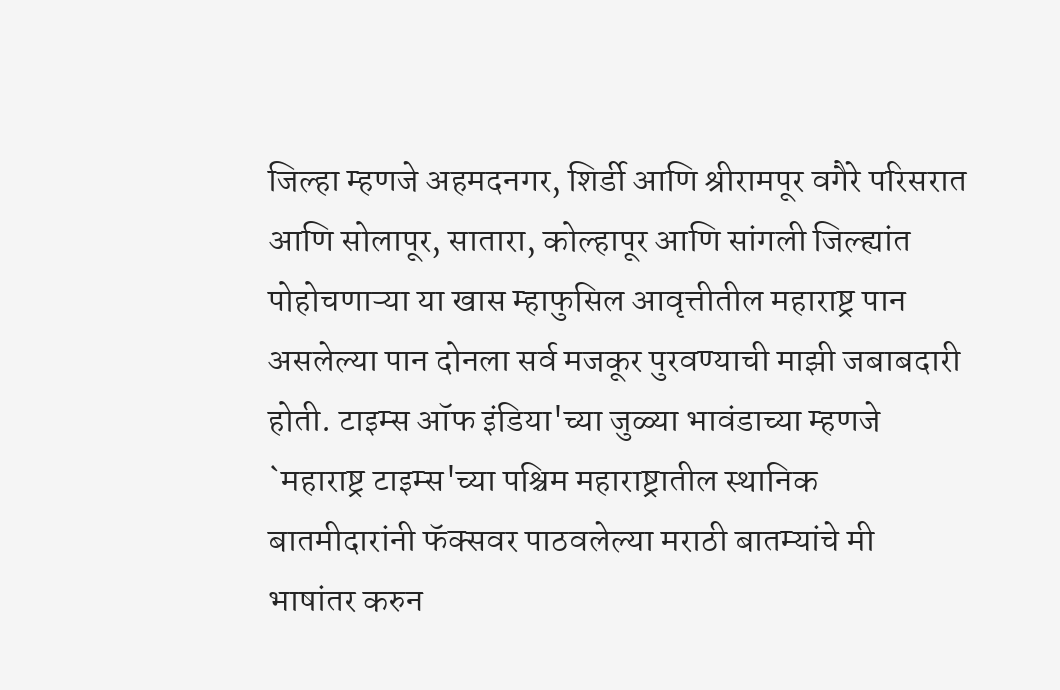जिल्हा म्हणजे अहमदनगर, शिर्डी आणि श्रीरामपूर वगैरे परिसरात आणि सोलापूर, सातारा, कोल्हापूर आणि सांगली जिल्ह्यांत पोहोचणाऱ्या या खास म्हाफुसिल आवृत्तीतील महाराष्ट्र पान असलेल्या पान दोनला सर्व मजकूर पुरवण्याची माझी जबाबदारी होती. टाइम्स ऑफ इंडिया'च्या जुळ्या भावंडाच्या म्हणजे `महाराष्ट्र टाइम्स'च्या पश्चिम महाराष्ट्रातील स्थानिक बातमीदारांनी फॅक्सवर पाठवलेल्या मराठी बातम्यांचे मी भाषांतर करुन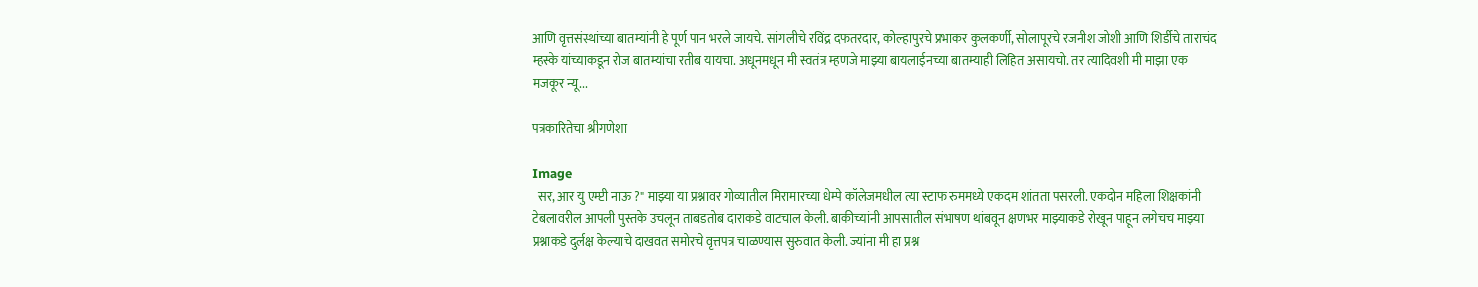आणि वृत्तसंस्थांच्या बातम्यांनी हे पूर्ण पान भरले जायचे. सांगलीचे रविंद्र दफतरदार, कोल्हापुरचे प्रभाकर कुलकर्णी, सोलापूरचे रजनीश जोशी आणि शिर्डीचे ताराचंद म्हस्के यांच्याकडून रोज बातम्यांचा रतीब यायचा. अधूनमधून मी स्वतंत्र म्हणजे माझ्या बायलाईनच्या बातम्याही लिहित असायचो. तर त्यादिवशी मी माझा एक मजकूर न्यू...

पत्रकारितेचा श्रीगणेशा

Image
  सर, आर यु एम्प्टी नाऊ ?" माझ्या या प्रश्नावर गोव्यातील मिरामारच्या धेम्पे कॉलेजमधील त्या स्टाफ रुममध्ये एकदम शांतता पसरली. एकदोन महिला शिक्षकांनी टेबलावरील आपली पुस्तके उचलून ताबडतोब दाराकडे वाटचाल केली. बाकीच्यांनी आपसातील संभाषण थांबवून क्षणभर माझ्याकडे रोखून पाहून लगेचच माझ्या प्रश्नाकडे दुर्लक्ष केल्याचे दाखवत समोरचे वृत्तपत्र चाळण्यास सुरुवात केली. ज्यांना मी हा प्रश्न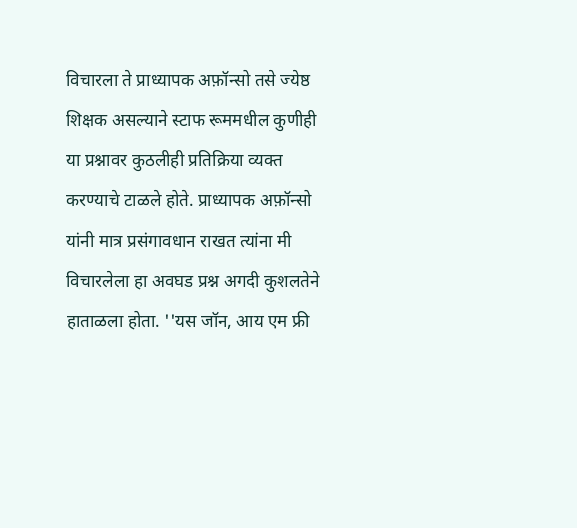विचारला ते प्राध्यापक अफ़ॉन्सो तसे ज्येष्ठ शिक्षक असल्याने स्टाफ रूममधील कुणीही या प्रश्नावर कुठलीही प्रतिक्रिया व्यक्त करण्याचे टाळले होते. प्राध्यापक अफ़ॉन्सो यांनी मात्र प्रसंगावधान राखत त्यांना मी विचारलेला हा अवघड प्रश्न अगदी कुशलतेने हाताळला होता. ''यस जॉन, आय एम फ्री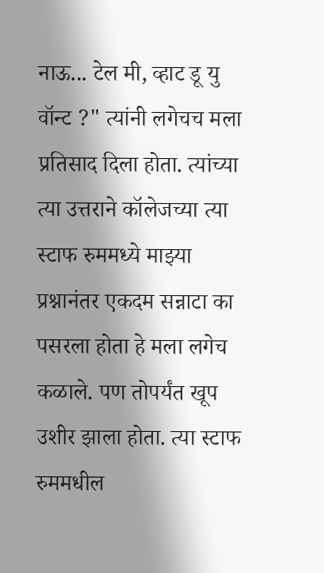नाऊ... टेल मी, व्हाट डू यु वॉन्ट ?" त्यांनी लगेचच मला प्रतिसाद दिला होता. त्यांच्या त्या उत्तराने कॉलेजच्या त्या स्टाफ रुममध्ये माझ्या प्रश्नानंतर एकदम सन्नाटा का पसरला होता हे मला लगेच कळाले. पण तोपर्यंत खूप उशीर झाला होता. त्या स्टाफ रुममधील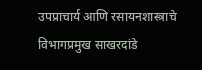उपप्राचार्य आणि रसायनशास्त्राचे विभागप्रमुख साखरदांडे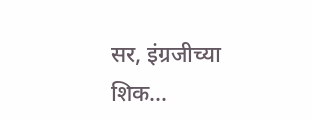सर, इंग्रजीच्या शिक...